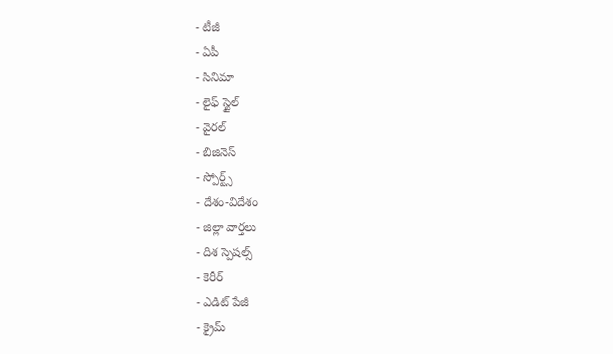- టీజీ
- ఏపీ
- సినిమా
- లైఫ్ స్టైల్
- వైరల్
- బిజినెస్
- స్పోర్ట్స్
- దేశం-విదేశం
- జిల్లా వార్తలు
- దిశ స్పెషల్స్
- కెరీర్
- ఎడిట్ పేజీ
- క్రైమ్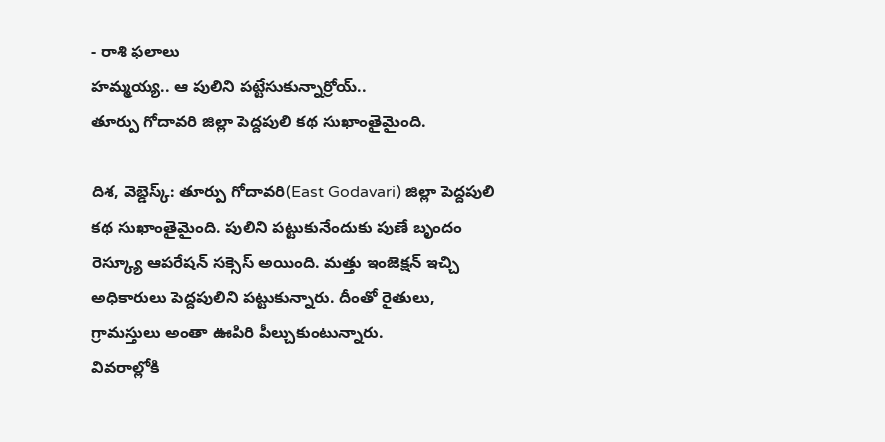- రాశి ఫలాలు
హమ్మయ్య.. ఆ పులిని పట్టేసుకున్నార్రోయ్..
తూర్పు గోదావరి జిల్లా పెద్దపులి కథ సుఖాంతైమైంది.

దిశ, వెబ్డెస్క్: తూర్పు గోదావరి(East Godavari) జిల్లా పెద్దపులి కథ సుఖాంతైమైంది. పులిని పట్టుకునేందుకు పుణే బృందం రెస్క్యూ ఆపరేషన్ సక్సెస్ అయింది. మత్తు ఇంజెక్షన్ ఇచ్చి అధికారులు పెద్దపులిని పట్టుకున్నారు. దీంతో రైతులు, గ్రామస్తులు అంతా ఊపిరి పీల్చుకుంటున్నారు.
వివరాల్లోకి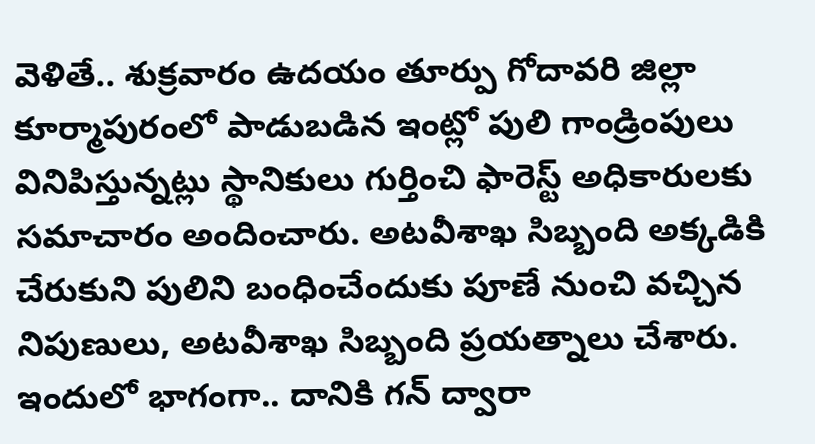వెళితే.. శుక్రవారం ఉదయం తూర్పు గోదావరి జిల్లా కూర్మాపురంలో పాడుబడిన ఇంట్లో పులి గాండ్రింపులు వినిపిస్తున్నట్లు స్థానికులు గుర్తించి ఫారెస్ట్ అధికారులకు సమాచారం అందించారు. అటవీశాఖ సిబ్బంది అక్కడికి చేరుకుని పులిని బంధించేందుకు పూణే నుంచి వచ్చిన నిపుణులు, అటవీశాఖ సిబ్బంది ప్రయత్నాలు చేశారు. ఇందులో భాగంగా.. దానికి గన్ ద్వారా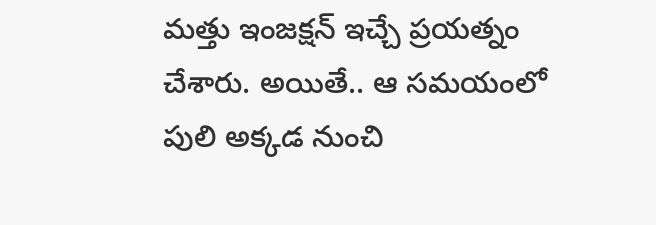మత్తు ఇంజక్షన్ ఇచ్చే ప్రయత్నం చేశారు. అయితే.. ఆ సమయంలో పులి అక్కడ నుంచి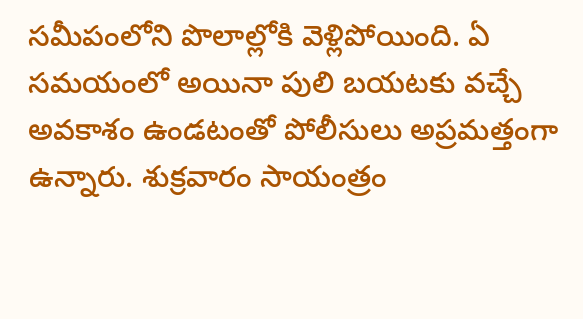సమీపంలోని పొలాల్లోకి వెళ్లిపోయింది. ఏ సమయంలో అయినా పులి బయటకు వచ్చే అవకాశం ఉండటంతో పోలీసులు అప్రమత్తంగా ఉన్నారు. శుక్రవారం సాయంత్రం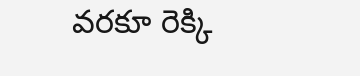వరకూ రెక్కి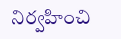నిర్వహించి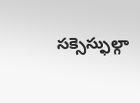సక్సెస్ఫుల్గా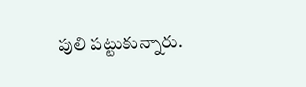పులి పట్టుకున్నారు.